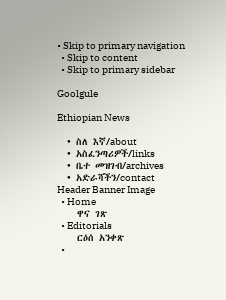• Skip to primary navigation
  • Skip to content
  • Skip to primary sidebar

Goolgule

Ethiopian News

  • ስለ እኛ/about
  • አስፈንጣሪዎች/links
  • ቤተ መዝገብ/archives
  • አድራሻችን/contact
Header Banner Image
  • Home
    ዋና ገጽ
  • Editorials
    ርዕሰ አንቀጽ
  •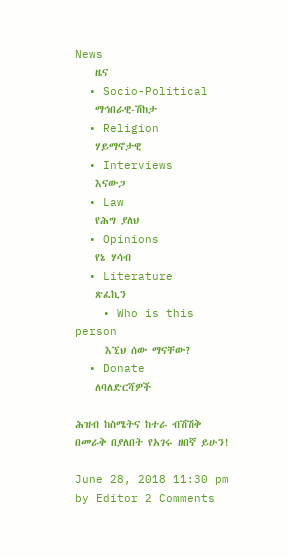News
    ዜና
  • Socio-Political
    ማኅበራዊ-ሽከታ
  • Religion
    ሃይማኖታዊ
  • Interviews
    እናውጋ
  • Law
    የሕግ ያለህ
  • Opinions
    የኔ ሃሳብ
  • Literature
    ጽፈኪን
    • Who is this person
      እኚህ ሰው ማናቸው?
  • Donate
    ለባለድርሻዎች

ሕዝብ ከስሜትና ከተራ ብሽሽቅ በመራቅ በያለበት የአገሩ ዘበኛ ይሁን!

June 28, 2018 11:30 pm by Editor 2 Comments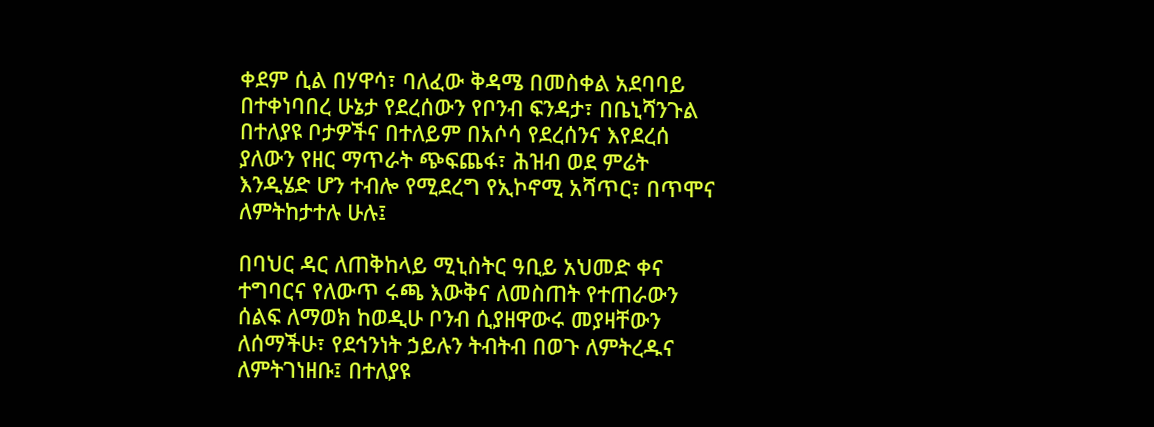ቀደም ሲል በሃዋሳ፣ ባለፈው ቅዳሜ በመስቀል አደባባይ በተቀነባበረ ሁኔታ የደረሰውን የቦንብ ፍንዳታ፣ በቤኒሻንጉል በተለያዩ ቦታዎችና በተለይም በአሶሳ የደረሰንና እየደረሰ ያለውን የዘር ማጥራት ጭፍጨፋ፣ ሕዝብ ወደ ምሬት እንዲሄድ ሆን ተብሎ የሚደረግ የኢኮኖሚ አሻጥር፣ በጥሞና ለምትከታተሉ ሁሉ፤

በባህር ዳር ለጠቅከላይ ሚኒስትር ዓቢይ አህመድ ቀና ተግባርና የለውጥ ሩጫ እውቅና ለመስጠት የተጠራውን ሰልፍ ለማወክ ከወዲሁ ቦንብ ሲያዘዋውሩ መያዛቸውን ለሰማችሁ፣ የደኅንነት ኃይሉን ትብትብ በወጉ ለምትረዱና ለምትገነዘቡ፤ በተለያዩ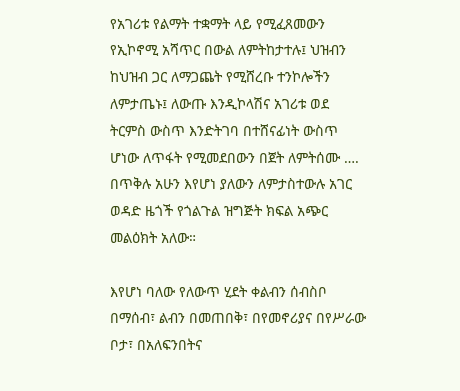የአገሪቱ የልማት ተቋማት ላይ የሚፈጸመውን የኢኮኖሚ አሻጥር በውል ለምትከታተሉ፤ ህዝብን ከህዝብ ጋር ለማጋጨት የሚሸረቡ ተንኮሎችን ለምታጤኑ፤ ለውጡ እንዲኮላሽና አገሪቱ ወደ ትርምስ ውስጥ እንድትገባ በተሸናፊነት ውስጥ ሆነው ለጥፋት የሚመደበውን በጀት ለምትሰሙ …. በጥቅሉ አሁን እየሆነ ያለውን ለምታስተውሉ አገር ወዳድ ዜጎች የጎልጉል ዝግጅት ክፍል አጭር መልዕክት አለው።

እየሆነ ባለው የለውጥ ሂደት ቀልብን ሰብስቦ በማሰብ፣ ልብን በመጠበቅ፣ በየመኖሪያና በየሥራው ቦታ፣ በአለፍንበትና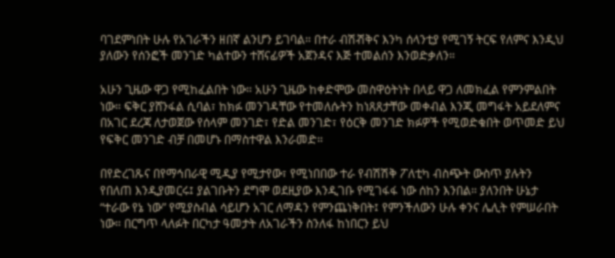ባገደምነበት ሁሉ የአገራችን ዘበኛ ልንሆን ይገባል። በተራ ብሽⶥቅና እንካ ሰላንቲያ የሚገኝ ትርፍ የለምና እንዲህ ያለውን የሰንፎች መንገድ ካልተውን ተሸናፊዎች አጀንዳና እጅ ተመልሰን እንወድቃለን።

አሁን ጊዜው ዋጋ የሚከፈልበት ነው። አሁን ጊዜው ከቀድሞው መስዋዕትነት በላይ ዋጋ ለመክፈል የምንምልበት ነው። ፍቅር ያሸንፋል ሲባል፣ ከክፉ መንገዳቸው የተመለሱትን ከነጸጸታቸው መቀብል እንጂ መግፋት አይደለምና በአገር ደረጃ ለታወጀው የሰላም መንገድ፣ የድል መንገድ፣ የዕርቅ መንገድ ክፉዎች የሚወድቁበት ወጥመድ ይህ የፍቅር መንገድ ብቻ በመሆኑ በማስተዋል እንራመድ።

በየድረገጹና በየማኅበራዊ ሚዲያ የሚታየው፣ የሚነበበው ተራ የብሽሽቅ ፖለቲካ ብስጭት ውስጥ ያሉትን የበለጠ እንዲያመርሩ፤ ያልገቡትን ደግሞ ወደዚያው እንዲገቡ የሚገፋፋ ነው ሰከን እንበል። ያለንበት ሁኔታ “ተራው የኔ ነው” የሚያስብል ሳይሆን አገር ለማዳን የምንጨነቅበት፤ የምንችለውን ሁሉ ቀንና ሌሊት የምሠራበት ነው። በርግጥ ላለፉት በርካታ ዓመታት ለአገራችን ስንለፋ ከነበርን ይህ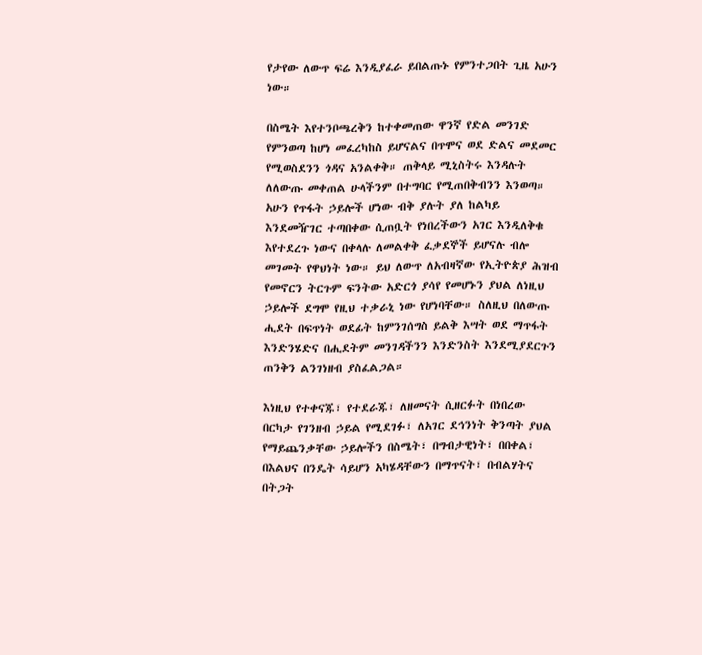የታየው ለውጥ ፍሬ እንዲያፈራ ይበልጡኑ የምንተጋበት ጊዜ አሁን ነው።

በስሜት እየተንቦጫረቅን ከተቀመጠው ዋንኛ የድል መንገድ የምንወጣ ከሆነ መፈረካከስ ይሆናልና በጥሞና ወደ ድልና መደመር የሚወስደንን ጎዳና አንልቀቅ። ጠቅላይ ሚኒስትሩ እንዳሉት ለለውጡ መቀጠል ሁላችንም በተግባር የሚጠበቅብንን እንወጣ። አሁን የጥፋት ኃይሎች ሆነው ብቅ ያሉት ያለ ከልካይ እንደመዥገር ተጣበቀው ሲጠቧት የነበረችውን አገር እንዲለቅቁ እየተደረጉ ነውና በቀላሉ ለመልቀቅ ፈቃደኞች ይሆናሉ ብሎ መገመት የዋህነት ነው። ይህ ለውጥ ለአብዛኛው የኢትዮጵያ ሕዝብ የመኖርን ትርጉም ፍንትው አድርጎ ያሳየ የመሆኑን ያህል ለነዚህ ኃይሎች ደግሞ የዚህ ተቃራኒ ነው የሆነባቸው። ስለዚህ በለውጡ ሒደት በፍጥነት ወደፊት ከምንገሰግስ ይልቅ እሣት ወደ ማጥፋት እንድንሄድና በሒደትም መንገዳችንን እንድንስት እንደሚያደርጉን ጠንቅን ልንገነዘብ ያስፈልጋል።

እነዚህ የተቀናጁ፣ የተደራጁ፣ ለዘመናት ሲዘርፉት በነበረው በርካታ የገንዘብ ኃይል የሚደገፉ፣ ለአገር ደኅንነት ቅንጣት ያህል የማይጨንቃቸው ኃይሎችን በስሜት፣ በግብታዊነት፣ በበቀል፣ በእልህና በንዴት ሳይሆን አካሄዳቸውን በማጥናት፣ በብልሃትና በትጋት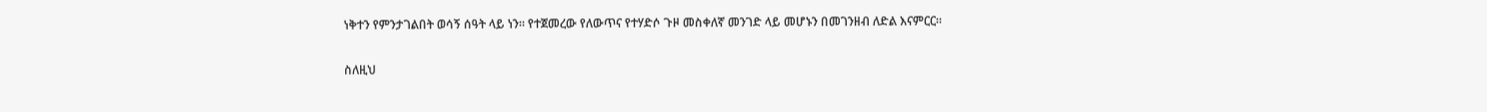ነቅተን የምንታገልበት ወሳኝ ሰዓት ላይ ነን። የተጀመረው የለውጥና የተሃድሶ ጉዞ መስቀለኛ መንገድ ላይ መሆኑን በመገንዘብ ለድል እናምርር።

ስለዚህ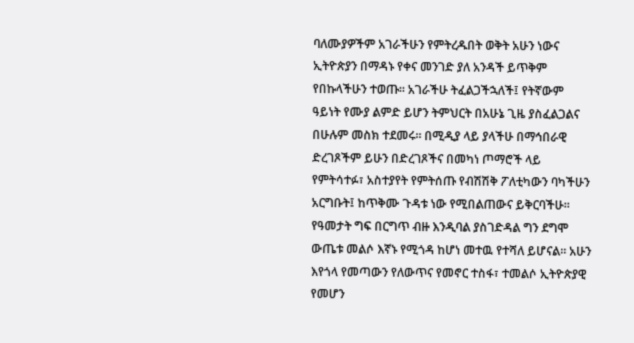ባለሙያዎችም አገራችሁን የምትረዱበት ወቅት አሁን ነውና ኢትዮጵያን በማዳኑ የቀና መንገድ ያለ አንዳች ይጥቅም የበኩላችሁን ተወጡ። አገራችሁ ትፈልጋችኋለች፤ የትኛውም ዓይነት የሙያ ልምድ ይሆን ትምህርት በአሁኔ ጊዜ ያስፈልጋልና በሁሉም መስክ ተደመሩ። በሚዲያ ላይ ያላችሁ በማኅበራዊ ድረገጾችም ይሁን በድረገጾችና በመካነ ጦማሮች ላይ የምትሳተፉ፣ አስተያየት የምትሰጡ የብሽሽቅ ፖለቲካውን ባካችሁን አርግቡት፤ ከጥቅሙ ጉዳቱ ነው የሚበልጠውና ይቅርባችሁ። የዓመታት ግፍ በርግጥ ብዙ እንዲባል ያስገድዳል ግን ደግሞ ውጤቱ መልሶ እኛኑ የሚጎዳ ከሆነ መተዉ የተሻለ ይሆናል። አሁን እየጎላ የመጣውን የለውጥና የመኖር ተስፋ፣ ተመልሶ ኢትዮጵያዊ የመሆን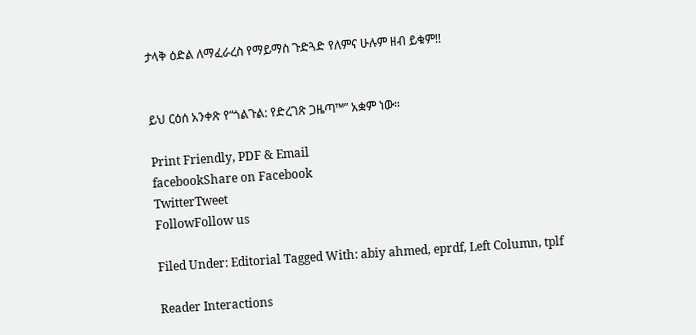ታላቅ ዕድል ለማፈራረስ የማይማስ ጉድጓድ የለምና ሁሉም ዘብ ይቁም!!


ይህ ርዕሰ አንቀጽ የ“ጎልጉል: የድረገጽ ጋዜጣ™” አቋም ነው።

Print Friendly, PDF & Email
facebookShare on Facebook
TwitterTweet
FollowFollow us

Filed Under: Editorial Tagged With: abiy ahmed, eprdf, Left Column, tplf

Reader Interactions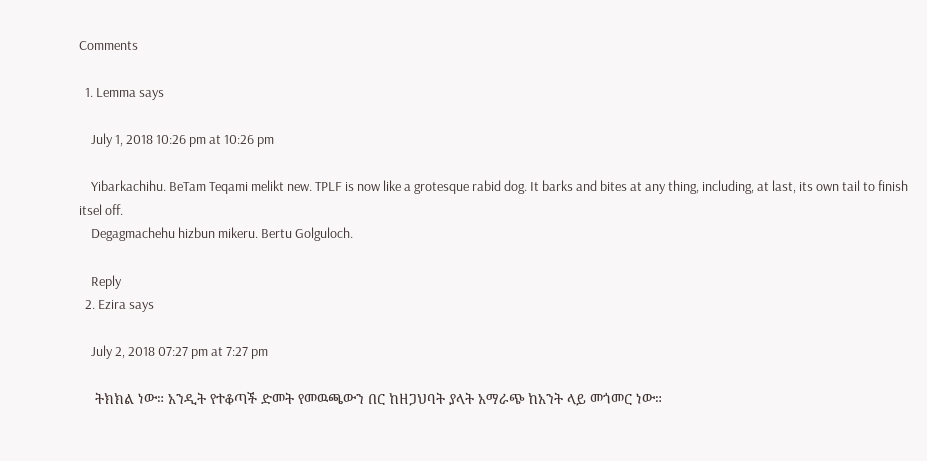Comments

  1. Lemma says

    July 1, 2018 10:26 pm at 10:26 pm

    Yibarkachihu. BeTam Teqami melikt new. TPLF is now like a grotesque rabid dog. It barks and bites at any thing, including, at last, its own tail to finish itsel off.
    Degagmachehu hizbun mikeru. Bertu Golguloch.

    Reply
  2. Ezira says

    July 2, 2018 07:27 pm at 7:27 pm

    ትክክል ነው። አንዲት የተቆጣች ድመት የመዉጫውን በር ከዘጋህባት ያላት አማራጭ ከአንት ላይ መጎመር ነው።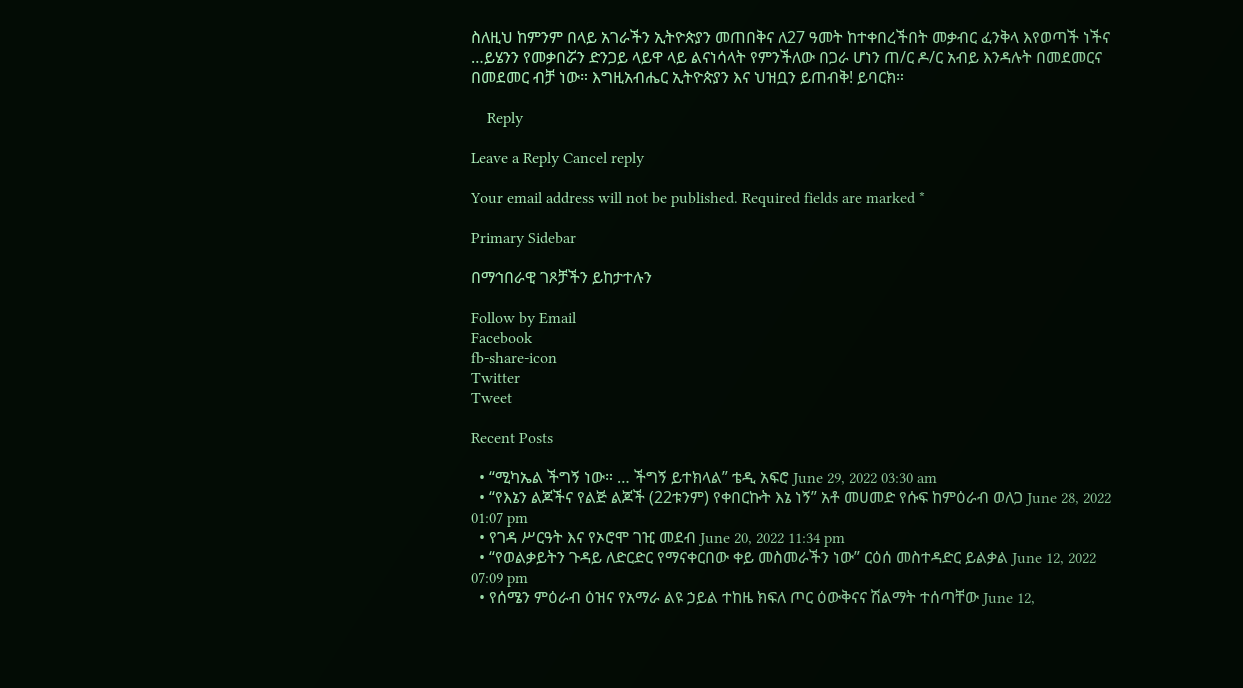ስለዚህ ከምንም በላይ አገራችን ኢትዮጵያን መጠበቅና ለ27 ዓመት ከተቀበረችበት መቃብር ፈንቅላ እየወጣች ነችና …ይሄንን የመቃበሯን ድንጋይ ላይዋ ላይ ልናነሳላት የምንችለው በጋራ ሆነን ጠ/ር ዶ/ር አብይ እንዳሉት በመደመርና በመደመር ብቻ ነው። እግዚአብሔር ኢትዮጵያን እና ህዝቧን ይጠብቅ! ይባርክ።

    Reply

Leave a Reply Cancel reply

Your email address will not be published. Required fields are marked *

Primary Sidebar

በማኅበራዊ ገጾቻችን ይከታተሉን

Follow by Email
Facebook
fb-share-icon
Twitter
Tweet

Recent Posts

  • “ሚካኤል ችግኝ ነው። … ችግኝ ይተክላል” ቴዲ አፍሮ June 29, 2022 03:30 am
  • “የእኔን ልጆችና የልጅ ልጆች (22ቱንም) የቀበርኩት እኔ ነኝ” አቶ መሀመድ የሱፍ ከምዕራብ ወለጋ June 28, 2022 01:07 pm
  • የገዳ ሥርዓት እና የኦሮሞ ገዢ መደብ June 20, 2022 11:34 pm
  • “የወልቃይትን ጉዳይ ለድርድር የማናቀርበው ቀይ መስመራችን ነው” ርዕሰ መስተዳድር ይልቃል June 12, 2022 07:09 pm
  • የሰሜን ምዕራብ ዕዝና የአማራ ልዩ ኃይል ተከዜ ክፍለ ጦር ዕውቅናና ሽልማት ተሰጣቸው June 12,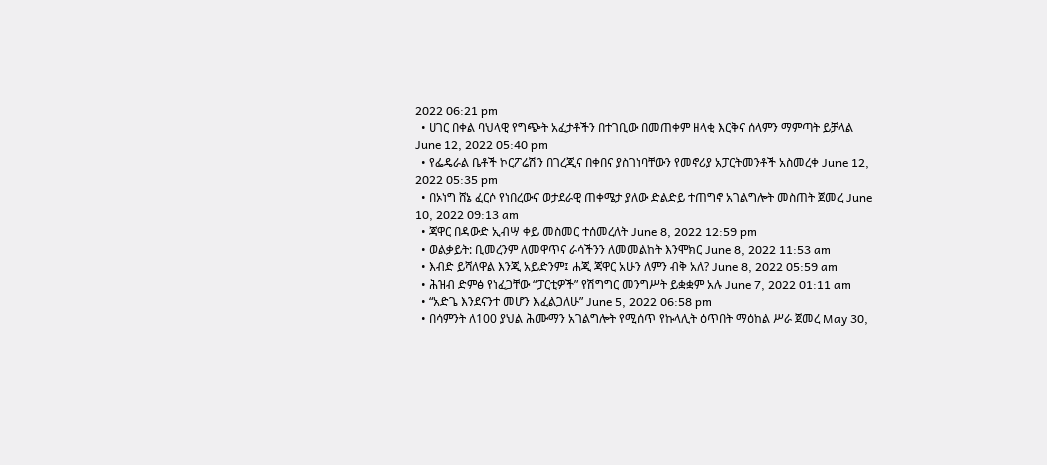2022 06:21 pm
  • ሀገር በቀል ባህላዊ የግጭት አፈታቶችን በተገቢው በመጠቀም ዘላቂ እርቅና ሰላምን ማምጣት ይቻላል June 12, 2022 05:40 pm
  • የፌዴራል ቤቶች ኮርፖሬሽን በገረጂና በቀበና ያስገነባቸውን የመኖሪያ አፓርትመንቶች አስመረቀ June 12, 2022 05:35 pm
  • በኦነግ ሸኔ ፈርሶ የነበረውና ወታደራዊ ጠቀሜታ ያለው ድልድይ ተጠግኖ አገልግሎት መስጠት ጀመረ June 10, 2022 09:13 am
  • ጃዋር በዳውድ ኢብሣ ቀይ መስመር ተሰመረለት June 8, 2022 12:59 pm
  • ወልቃይት: ቢመረንም ለመዋጥና ራሳችንን ለመመልከት እንሞክር June 8, 2022 11:53 am
  • እብድ ይሻለዋል እንጂ አይድንም፤ ሐጂ ጃዋር አሁን ለምን ብቅ አለ? June 8, 2022 05:59 am
  • ሕዝብ ድምፅ የነፈጋቸው “ፓርቲዎች” የሽግግር መንግሥት ይቋቋም አሉ June 7, 2022 01:11 am
  • “አድጌ እንደናንተ መሆን እፈልጋለሁ” June 5, 2022 06:58 pm
  • በሳምንት ለ100 ያህል ሕሙማን አገልግሎት የሚሰጥ የኩላሊት ዕጥበት ማዕከል ሥራ ጀመረ May 30,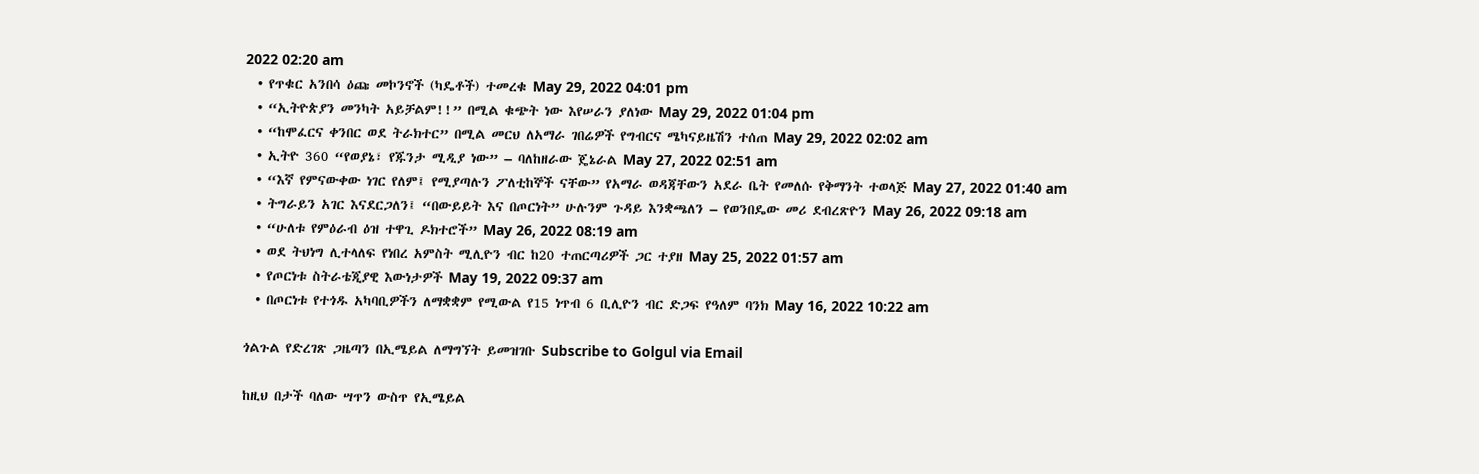2022 02:20 am
  • የጥቁር አንበሳ ዕጩ መኮንኖች (ካዴቶች) ተመረቁ May 29, 2022 04:01 pm
  • “ኢትዮጵያን መንካት አይቻልም!!” በሚል ቁጭት ነው እየሠራን ያለነው May 29, 2022 01:04 pm
  • “ከሞፈርና ቀንበር ወደ ትራክተር” በሚል መርህ ለአማራ ገበሬዎች የግብርና ሜካናይዜሽን ተሰጠ May 29, 2022 02:02 am
  • ኢትዮ 360 “የወያኔ፣ የጁንታ ሚዲያ ነው” – ባለከዘራው ጄኔራል May 27, 2022 02:51 am
  • “እኛ የምናውቀው ነገር የለም፤ የሚያጣሉን ፖለቲከኞች ናቸው” የአማራ ወዳጃቸውን አደራ ቤት የመለሱ የቅማንት ተወላጅ May 27, 2022 01:40 am
  • ትግራይን አገር እናደርጋለን፤ “በውይይት እና በጦርነት” ሁሉንም ጉዳይ እንቋጫለን – የወንበዴው መሪ ደብረጽዮን May 26, 2022 09:18 am
  • “ሁለቱ የምዕራብ ዕዝ ተዋጊ ዶክተሮች” May 26, 2022 08:19 am
  • ወደ ትህነግ ሊተላለፍ የነበረ አምስት ሚሊዮን ብር ከ20 ተጠርጣሪዎች ጋር ተያዘ May 25, 2022 01:57 am
  • የጦርነቱ ስትራቴጂያዊ እውነታዎች May 19, 2022 09:37 am
  • በጦርነቱ የተጎዱ አካባቢዎችን ለማቋቋም የሚውል የ15 ነጥብ 6 ቢሊዮን ብር ድጋፍ የዓለም ባንክ May 16, 2022 10:22 am

ጎልጉል የድረገጽ ጋዜጣን በኢሜይል ለማግኘት ይመዝገቡ Subscribe to Golgul via Email

ከዚህ በታች ባለው ሣጥን ውስጥ የኢሜይል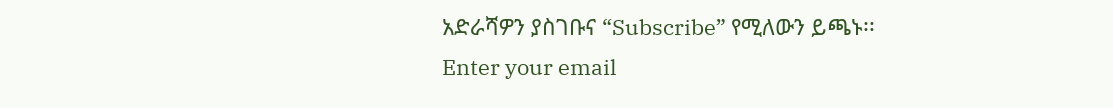አድራሻዎን ያስገቡና “Subscribe” የሚለውን ይጫኑ፡፡
Enter your email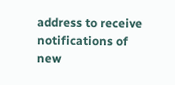address to receive notifications of new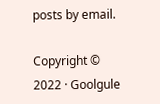posts by email.

Copyright © 2022 · Goolgule